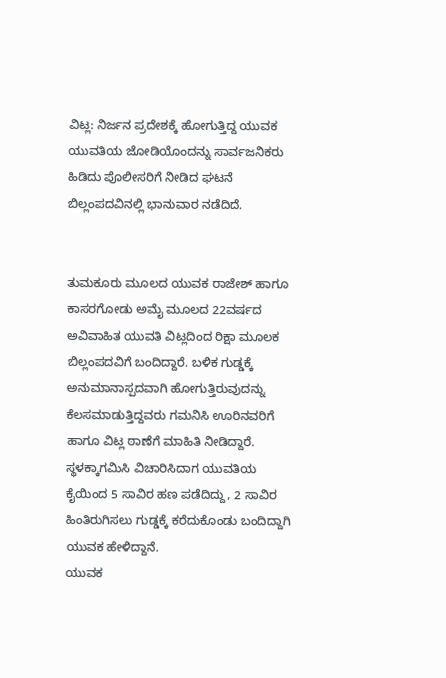ವಿಟ್ಲ: ನಿರ್ಜನ ಪ್ರದೇಶಕ್ಕೆ ಹೋಗುತ್ತಿದ್ದ ಯುವಕ ಯುವತಿಯ ಜೋಡಿಯೊಂದನ್ನು ಸಾರ್ವಜನಿಕರು ಹಿಡಿದು ಪೊಲೀಸರಿಗೆ ನೀಡಿದ ಘಟನೆ ಬಿಲ್ಲಂಪದವಿನಲ್ಲಿ ಭಾನುವಾರ ನಡೆದಿದೆ.


ತುಮಕೂರು ಮೂಲದ ಯುವಕ ರಾಜೇಶ್ ಹಾಗೂ ಕಾಸರಗೋಡು ಅಮೈ ಮೂಲದ 22ವರ್ಷದ ಅವಿವಾಹಿತ ಯುವತಿ ವಿಟ್ಲದಿಂದ ರಿಕ್ಷಾ ಮೂಲಕ ಬಿಲ್ಲಂಪದವಿಗೆ ಬಂದಿದ್ದಾರೆ. ಬಳಿಕ ಗುಡ್ಡಕ್ಕೆ ಅನುಮಾನಾಸ್ಪದವಾಗಿ ಹೋಗುತ್ತಿರುವುದನ್ನು ಕೆಲಸಮಾಡುತ್ತಿದ್ದವರು ಗಮನಿಸಿ ಊರಿನವರಿಗೆ ಹಾಗೂ ವಿಟ್ಲ ಠಾಣೆಗೆ ಮಾಹಿತಿ ನೀಡಿದ್ದಾರೆ. ಸ್ಥಳಕ್ಕಾಗಮಿಸಿ ವಿಚಾರಿಸಿದಾಗ ಯುವತಿಯ ಕೈಯಿಂದ 5 ಸಾವಿರ ಹಣ ಪಡೆದಿದ್ದು, 2 ಸಾವಿರ ಹಿಂತಿರುಗಿಸಲು ಗುಡ್ಡಕ್ಕೆ ಕರೆದುಕೊಂಡು ಬಂದಿದ್ದಾಗಿ ಯುವಕ ಹೇಳಿದ್ದಾನೆ.
ಯುವಕ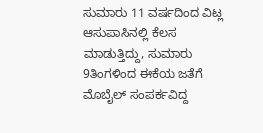ಸುಮಾರು 11 ವರ್ಷದಿಂದ ವಿಟ್ಲ ಆಸುಪಾಸಿನಲ್ಲಿ ಕೆಲಸ ಮಾಡುತ್ತಿದ್ದು, ಸುಮಾರು 9ತಿಂಗಳಿಂದ ಈಕೆಯ ಜತೆಗೆ ಮೊಬೈಲ್ ಸಂಪರ್ಕವಿದ್ದ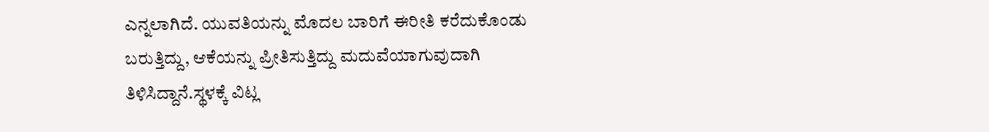ಎನ್ನಲಾಗಿದೆ. ಯುವತಿಯನ್ನು ಮೊದಲ ಬಾರಿಗೆ ಈರೀತಿ ಕರೆದುಕೊಂಡು ಬರುತ್ತಿದ್ದು, ಆಕೆಯನ್ನು ಪ್ರೀತಿಸುತ್ತಿದ್ದು ಮದುವೆಯಾಗುವುದಾಗಿ ತಿಳಿಸಿದ್ದಾನೆ.ಸ್ಥಳಕ್ಕೆ ವಿಟ್ಲ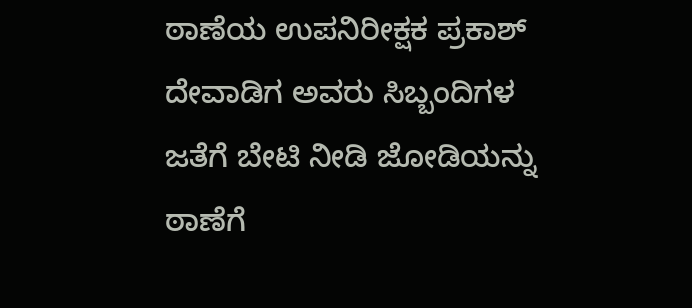ಠಾಣೆಯ ಉಪನಿರೀಕ್ಷಕ ಪ್ರಕಾಶ್ ದೇವಾಡಿಗ ಅವರು ಸಿಬ್ಬಂದಿಗಳ ಜತೆಗೆ ಬೇಟಿ ನೀಡಿ ಜೋಡಿಯನ್ನು ಠಾಣೆಗೆ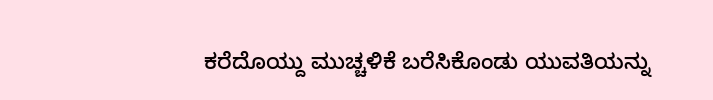ಕರೆದೊಯ್ದು ಮುಚ್ಚಳಿಕೆ ಬರೆಸಿಕೊಂಡು ಯುವತಿಯನ್ನು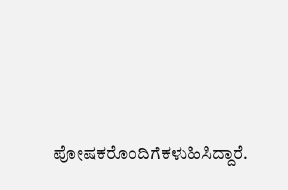ಪೋಷಕರೊಂದಿಗೆಕಳುಹಿಸಿದ್ದಾರೆ.